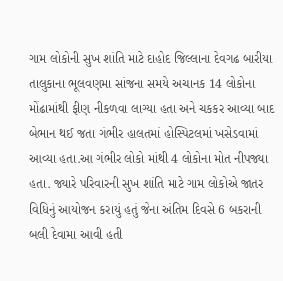ગામ લોકોની સુખ શાંતિ માટે દાહોદ જિલ્લાના દેવગઢ બારીયા તાલુકાના ભૂલવણમા સાંજના સમયે અચાનક 14 લોકોના મોંઢામાંથી ફીણ નીકળવા લાગ્યા હતા અને ચકકર આવ્યા બાદ બેભાન થઈ જતા ગંભીર હાલતમાં હોસ્પિટલમાં ખસેડવામાં આવ્યા હતા.આ ગંભીર લોકો માંથી 4 લોકોના મોત નીપજ્યા હતા. જ્યારે પરિવારની સુખ શાંતિ માટે ગામ લોકોએ જાતર વિધિનું આયોજન કરાયું હતું જેના અંતિમ દિવસે 6 બકરાની બલી દેવામા આવી હતી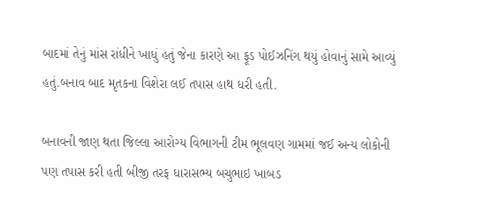બાદમાં તેનું માંસ રાંધીને ખાધું હતું જેના કારણે આ ફૂડ પોઈઝનિંગ થયું હોવાનું સામે આવ્યું હતું.બનાવ બાદ મૃતકના વિશેરા લઈ તપાસ હાથ ધરી હતી.

બનાવની જાણ થતા જિલ્લા આરોગ્ય વિભાગની ટીમ ભૂલવણ ગામમાં જઈ અન્ય લોકોની પણ તપાસ કરી હતી બીજી તરફ ધારાસભ્ય બચુભાઇ ખાબડ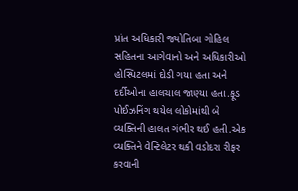પ્રાંત અધિકારી જ્યોતિબા ગોહિલ સહિતના આગેવાનો અને અધિકારીઓ હોસ્પિટલમાં દોડી ગયા હતા અને દર્દીઓના હાલચાલ જાણ્યા હતા.ફૂડ પોઈઝનિંગ થયેલ લોકોમાંથી બે વ્યક્તિની હાલત ગંભીર થઈ હતી.એક વ્યક્તિને વેન્ટિલેટર થકી વડોદરા રીફર કરવાની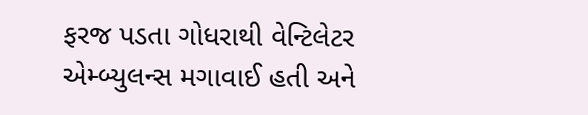ફરજ પડતા ગોધરાથી વેન્ટિલેટર એમ્બ્યુલન્સ મગાવાઈ હતી અને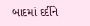બાદમાં દર્દીને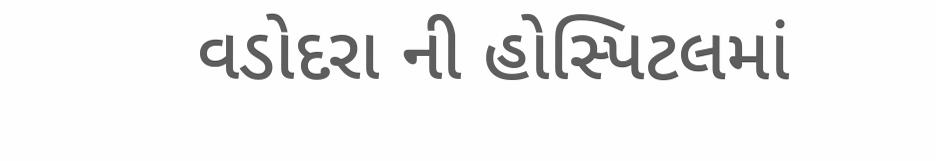વડોદરા ની હોસ્પિટલમાં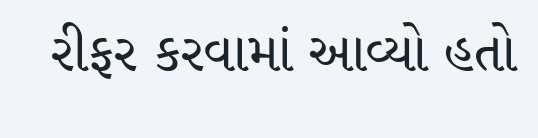રીફર કરવામાં આવ્યો હતો